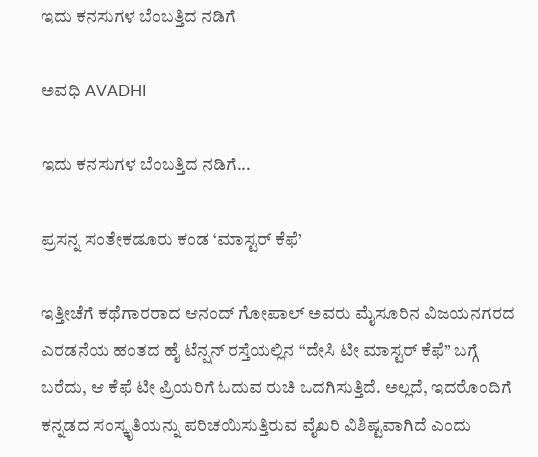ಇದು ಕನಸುಗಳ ಬೆಂಬತ್ತಿದ ನಡಿಗೆ‍

ಅವಧಿ AVADHI

ಇದು ಕನಸುಗಳ ಬೆಂಬತ್ತಿದ ನಡಿಗೆ...

ಪ್ರಸನ್ನ ಸಂತೇಕಡೂರು ಕಂಡ ‘ಮಾಸ್ಟರ್ ಕೆಫೆ’

ಇತ್ತೀಚೆಗೆ ಕಥೆಗಾರರಾದ ಆನಂದ್ ಗೋಪಾಲ್ ಅವರು ಮೈಸೂರಿನ ವಿಜಯನಗರದ ಎರಡನೆಯ ಹಂತದ ಹೈ ಟೆನ್ಷನ್ ರಸ್ತೆಯಲ್ಲಿನ “ದೇಸಿ ಟೀ ಮಾಸ್ಟರ್ ಕೆಫೆ” ಬಗ್ಗೆ ಬರೆದು, ಆ ಕೆಫೆ ಟೀ ಪ್ರಿಯರಿಗೆ ಓದುವ ರುಚಿ ಒದಗಿಸುತ್ತಿದೆ. ಅಲ್ಲದೆ, ಇದರೊಂದಿಗೆ ಕನ್ನಡದ ಸಂಸ್ಕೃತಿಯನ್ನು ಪರಿಚಯಿಸುತ್ತಿರುವ ವೈಖರಿ ವಿಶಿಷ್ಟವಾಗಿದೆ ಎಂದು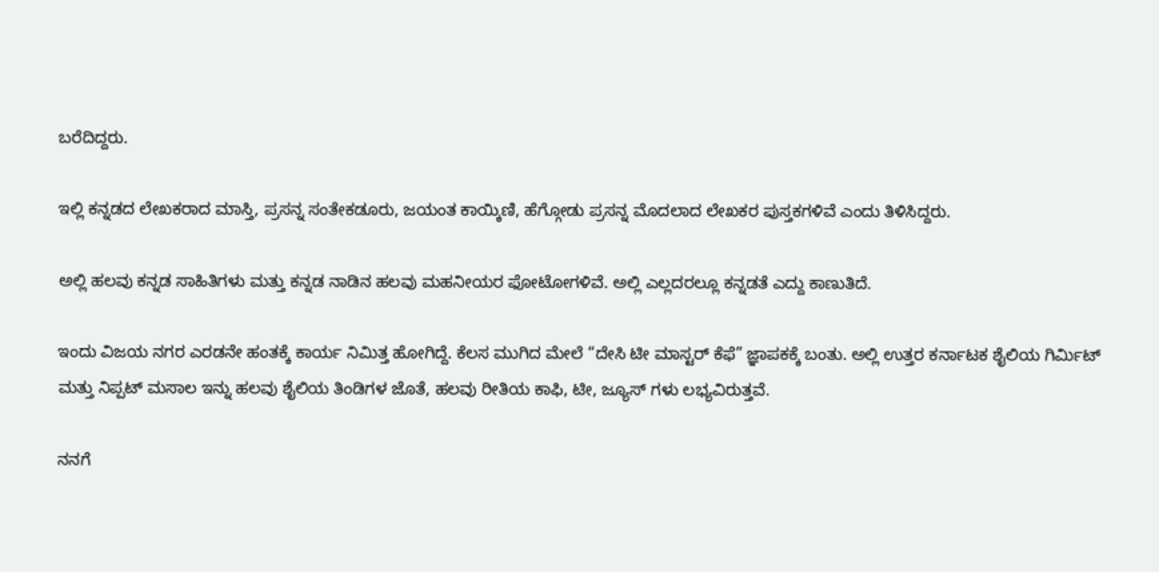ಬರೆದಿದ್ದರು.

ಇಲ್ಲಿ ಕನ್ನಡದ ಲೇಖಕರಾದ ಮಾಸ್ತಿ, ಪ್ರಸನ್ನ ಸಂತೇಕಡೂರು, ಜಯಂತ ಕಾಯ್ಕಿಣಿ, ಹೆಗ್ಗೋಡು ಪ್ರಸನ್ನ ಮೊದಲಾದ ಲೇಖಕರ ಪುಸ್ತಕಗಳಿವೆ ಎಂದು ತಿಳಿಸಿದ್ದರು.

ಅಲ್ಲಿ ಹಲವು ಕನ್ನಡ ಸಾಹಿತಿಗಳು ಮತ್ತು ಕನ್ನಡ ನಾಡಿನ ಹಲವು ಮಹನೀಯರ ಫೋಟೋಗಳಿವೆ. ಅಲ್ಲಿ ಎಲ್ಲದರಲ್ಲೂ ಕನ್ನಡತೆ ಎದ್ದು ಕಾಣುತಿದೆ.

ಇಂದು ವಿಜಯ ನಗರ ಎರಡನೇ ಹಂತಕ್ಕೆ ಕಾರ್ಯ ನಿಮಿತ್ತ ಹೋಗಿದ್ದೆ. ಕೆಲಸ ಮುಗಿದ ಮೇಲೆ “ದೇಸಿ ಟೀ ಮಾಸ್ಟರ್ ಕೆಫೆ” ಜ್ಞಾಪಕಕ್ಕೆ ಬಂತು. ಅಲ್ಲಿ ಉತ್ತರ ಕರ್ನಾಟಕ ಶೈಲಿಯ ಗಿರ್ಮಿಟ್ ಮತ್ತು ನಿಪ್ಪಟ್ ಮಸಾಲ ಇನ್ನು ಹಲವು ಶೈಲಿಯ ತಿಂಡಿಗಳ ಜೊತೆ, ಹಲವು ರೀತಿಯ ಕಾಫಿ, ಟೀ, ಜ್ಯೂಸ್ ಗಳು ಲಭ್ಯವಿರುತ್ತವೆ.

ನನಗೆ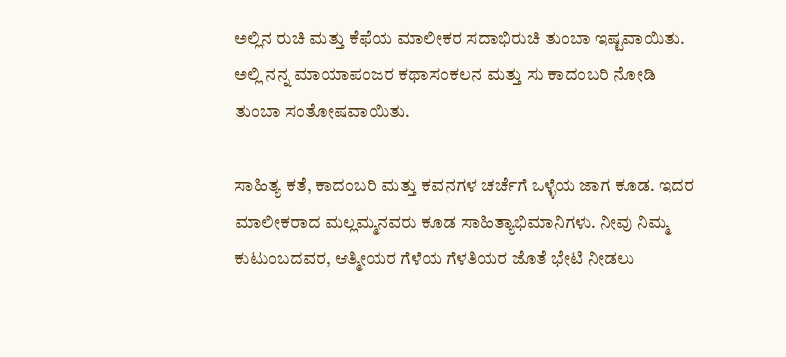ಅಲ್ಲಿನ ರುಚಿ ಮತ್ತು ಕೆಫೆಯ ಮಾಲೀಕರ ಸದಾಭಿರುಚಿ ತುಂಬಾ ಇಷ್ಟವಾಯಿತು. ಅಲ್ಲಿ ನನ್ನ ಮಾಯಾಪಂಜರ ಕಥಾಸಂಕಲನ ಮತ್ತು ಸು ಕಾದಂಬರಿ ನೋಡಿ ತುಂಬಾ ಸಂತೋಷವಾಯಿತು.

ಸಾಹಿತ್ಯ ಕತೆ, ಕಾದಂಬರಿ ಮತ್ತು ಕವನಗಳ ಚರ್ಚೆಗೆ ಒಳ್ಳೆಯ ಜಾಗ ಕೂಡ. ಇದರ ಮಾಲೀಕರಾದ ಮಲ್ಲಮ್ಮನವರು ಕೂಡ ಸಾಹಿತ್ಯಾಭಿಮಾನಿಗಳು. ನೀವು ನಿಮ್ಮ ಕುಟುಂಬದವರ, ಆತ್ಮೀಯರ ಗೆಳೆಯ ಗೆಳತಿಯರ ಜೊತೆ ಭೇಟಿ ನೀಡಲು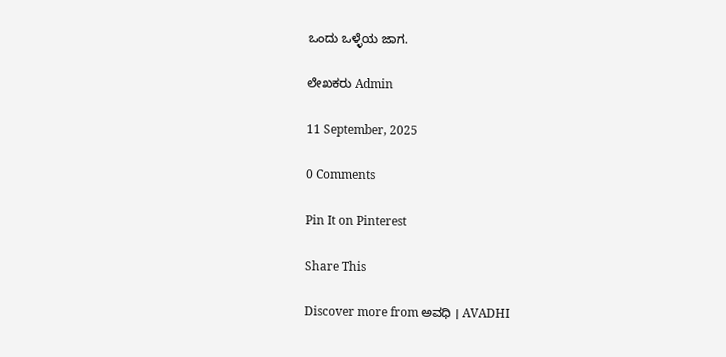ಒಂದು ಒಳ್ಳೆಯ ಜಾಗ.

ಲೇಖಕರು Admin

11 September, 2025

0 Comments

Pin It on Pinterest

Share This

Discover more from ಅವಧಿ । AVADHI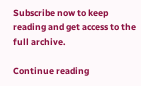Subscribe now to keep reading and get access to the full archive.

Continue reading